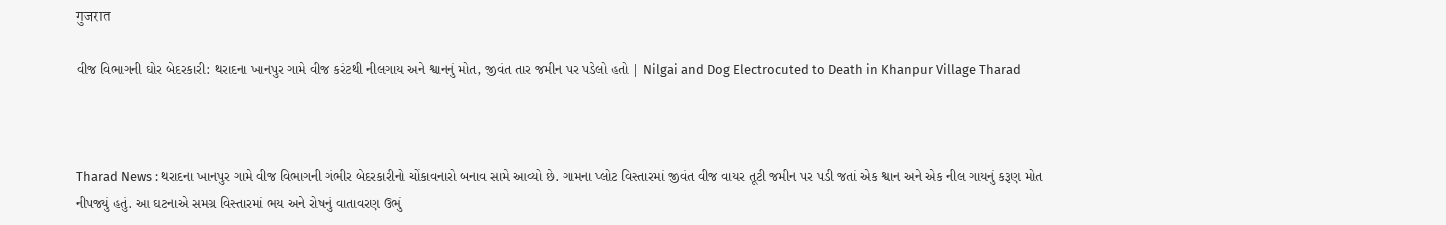गुजरात

વીજ વિભાગની ઘોર બેદરકારી: થરાદના ખાનપુર ગામે વીજ કરંટથી નીલગાય અને શ્વાનનું મોત, જીવંત તાર જમીન પર પડેલો હતો | Nilgai and Dog Electrocuted to Death in Khanpur Village Tharad



Tharad News : થરાદના ખાનપુર ગામે વીજ વિભાગની ગંભીર બેદરકારીનો ચોંકાવનારો બનાવ સામે આવ્યો છે. ગામના પ્લોટ વિસ્તારમાં જીવંત વીજ વાયર તૂટી જમીન પર પડી જતાં એક શ્વાન અને એક નીલ ગાયનું કરૂણ મોત નીપજ્યું હતું. આ ઘટનાએ સમગ્ર વિસ્તારમાં ભય અને રોષનું વાતાવરણ ઉભું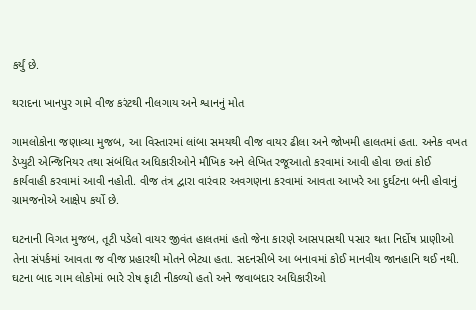કર્યું છે.

થરાદના ખાનપુર ગામે વીજ કરંટથી નીલગાય અને શ્વાનનું મોત

ગામલોકોના જણાવ્યા મુજબ, આ વિસ્તારમાં લાંબા સમયથી વીજ વાયર ઢીલા અને જોખમી હાલતમાં હતા. અનેક વખત ડેપ્યુટી એન્જિનિયર તથા સંબંધિત અધિકારીઓને મૌખિક અને લેખિત રજૂઆતો કરવામાં આવી હોવા છતાં કોઈ કાર્યવાહી કરવામાં આવી નહોતી. વીજ તંત્ર દ્વારા વારંવાર અવગણના કરવામાં આવતા આખરે આ દુર્ઘટના બની હોવાનું ગ્રામજનોએ આક્ષેપ કર્યો છે.

ઘટનાની વિગત મુજબ, તૂટી પડેલો વાયર જીવંત હાલતમાં હતો જેના કારણે આસપાસથી પસાર થતા નિર્દોષ પ્રાણીઓ તેના સંપર્કમાં આવતા જ વીજ પ્રહારથી મોતને ભેટ્યા હતા. સદનસીબે આ બનાવમાં કોઈ માનવીય જાનહાનિ થઈ નથી. ઘટના બાદ ગામ લોકોમાં ભારે રોષ ફાટી નીકળ્યો હતો અને જવાબદાર અધિકારીઓ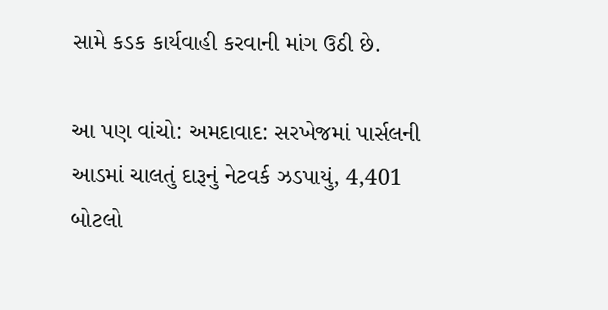સામે કડક કાર્યવાહી કરવાની માંગ ઉઠી છે.

આ પણ વાંચો: અમદાવાદ: સરખેજમાં પાર્સલની આડમાં ચાલતું દારૂનું નેટવર્ક ઝડપાયું, 4,401 બોટલો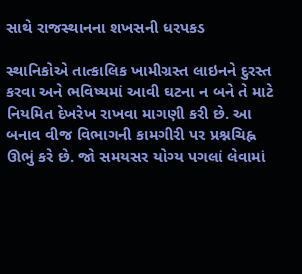સાથે રાજસ્થાનના શખસની ધરપકડ

સ્થાનિકોએ તાત્કાલિક ખામીગ્રસ્ત લાઇનને દુરસ્ત કરવા અને ભવિષ્યમાં આવી ઘટના ન બને તે માટે નિયમિત દેખરેખ રાખવા માગણી કરી છે. આ બનાવ વીજ વિભાગની કામગીરી પર પ્રશ્નચિહ્ન ઊભું કરે છે. જો સમયસર યોગ્ય પગલાં લેવામાં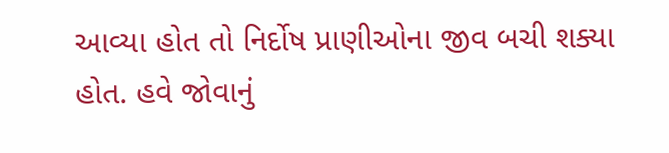આવ્યા હોત તો નિર્દોષ પ્રાણીઓના જીવ બચી શક્યા હોત. હવે જોવાનું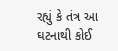રહ્યું કે તંત્ર આ ઘટનાથી કોઈ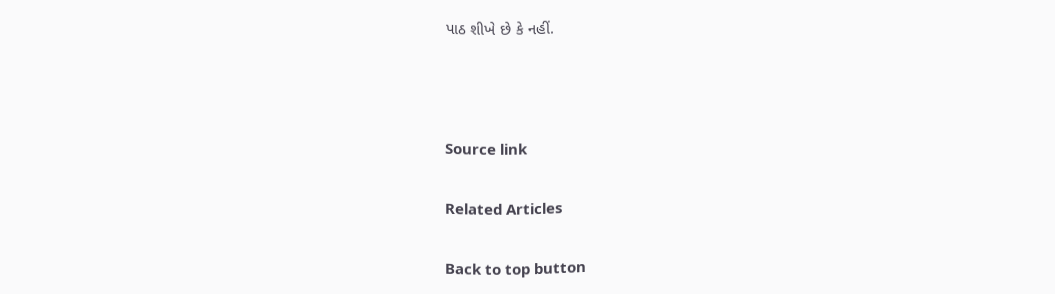પાઠ શીખે છે કે નહીં.



Source link

Related Articles

Back to top button